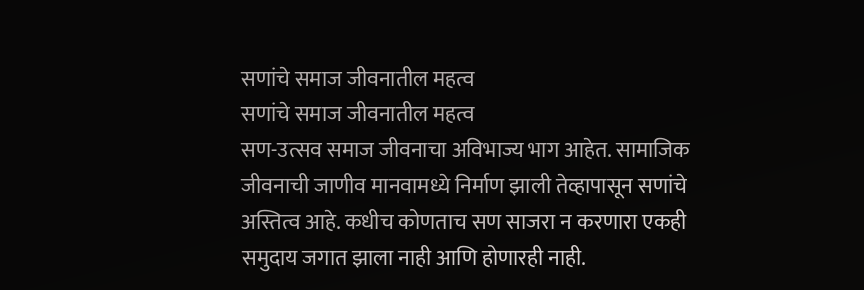सणांचे समाज जीवनातील महत्व
सणांचे समाज जीवनातील महत्व
सण-उत्सव समाज जीवनाचा अविभाज्य भाग आहेत. सामाजिक जीवनाची जाणीव मानवामध्ये निर्माण झाली तेव्हापासून सणांचे अस्तित्व आहे. कधीच कोणताच सण साजरा न करणारा एकही समुदाय जगात झाला नाही आणि होणारही नाही.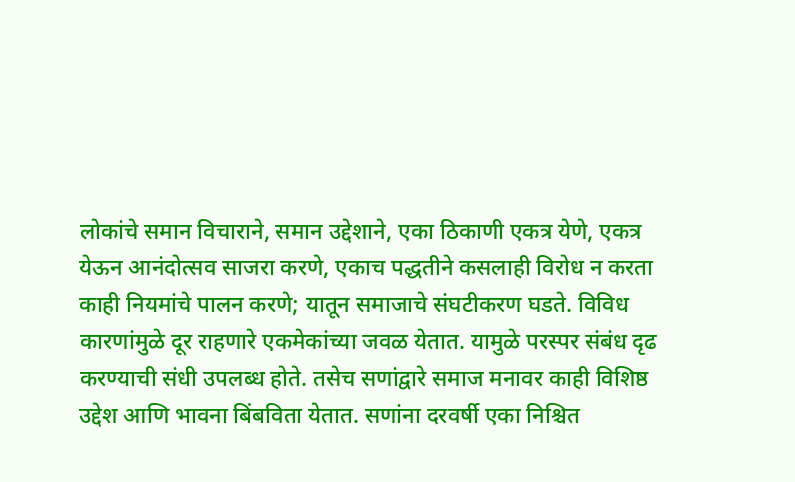लोकांचे समान विचाराने, समान उद्देशाने, एका ठिकाणी एकत्र येणे, एकत्र येऊन आनंदोत्सव साजरा करणे, एकाच पद्धतीने कसलाही विरोध न करता काही नियमांचे पालन करणे; यातून समाजाचे संघटीकरण घडते. विविध कारणांमुळे दूर राहणारे एकमेकांच्या जवळ येतात. यामुळे परस्पर संबंध दृढ करण्याची संधी उपलब्ध होते. तसेच सणांद्वारे समाज मनावर काही विशिष्ठ उद्देश आणि भावना बिंबविता येतात. सणांना दरवर्षी एका निश्चित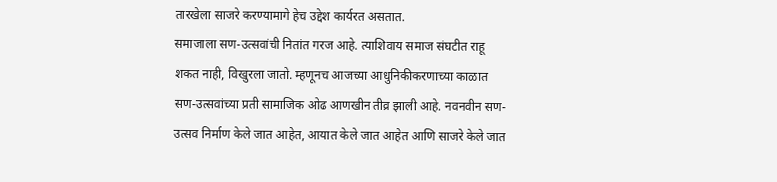तारखेला साजरे करण्यामागे हेच उद्देश कार्यरत असतात.
समाजाला सण-उत्सवांची नितांत गरज आहे. त्याशिवाय समाज संघटीत राहू शकत नाही, विखुरला जातो. म्हणूनच आजच्या आधुनिकीकरणाच्या काळात सण-उत्सवांच्या प्रती सामाजिक ओढ आणखीन तीव्र झाली आहे. नवनवीन सण-उत्सव निर्माण केले जात आहेत, आयात केले जात आहेत आणि साजरे केले जात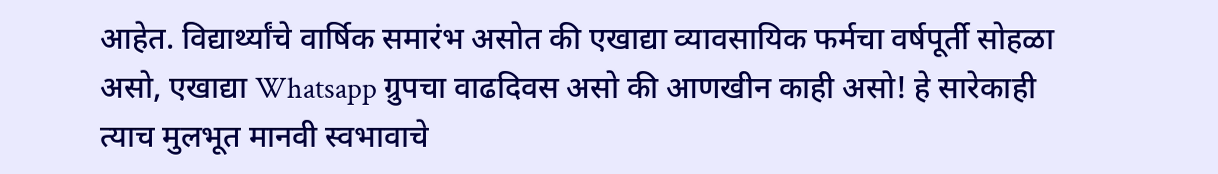आहेत. विद्यार्थ्यांचे वार्षिक समारंभ असोत की एखाद्या व्यावसायिक फर्मचा वर्षपूर्ती सोहळा असो, एखाद्या Whatsapp ग्रुपचा वाढदिवस असो की आणखीन काही असो! हे सारेकाही त्याच मुलभूत मानवी स्वभावाचे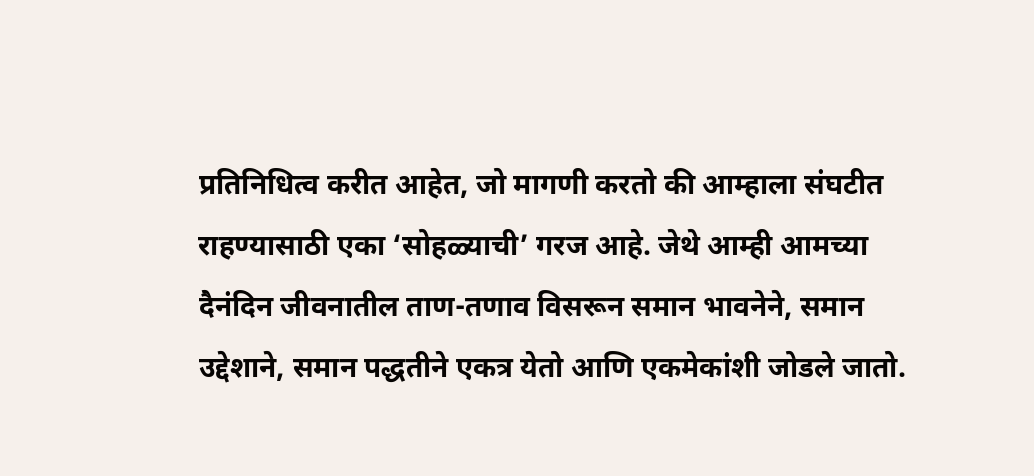प्रतिनिधित्व करीत आहेत, जो मागणी करतो की आम्हाला संघटीत राहण्यासाठी एका ‘सोहळ्याची’ गरज आहे. जेथे आम्ही आमच्या दैनंदिन जीवनातील ताण-तणाव विसरून समान भावनेने, समान उद्देशाने, समान पद्धतीने एकत्र येतो आणि एकमेकांशी जोडले जातो.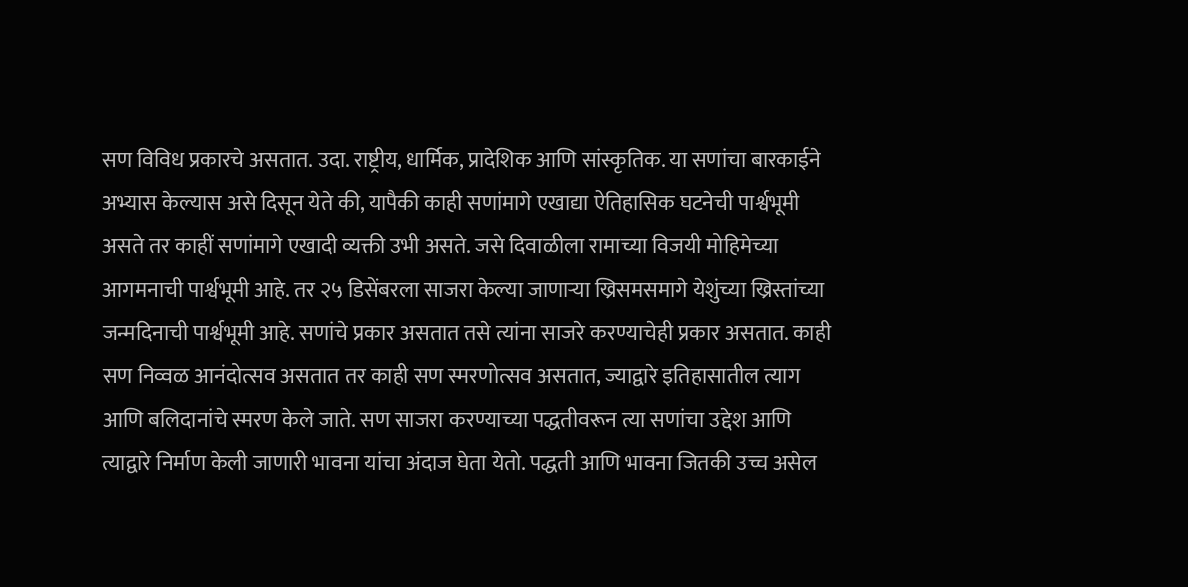सण विविध प्रकारचे असतात. उदा. राष्ट्रीय, धार्मिक, प्रादेशिक आणि सांस्कृतिक. या सणांचा बारकाईने अभ्यास केल्यास असे दिसून येते की, यापैकी काही सणांमागे एखाद्या ऐतिहासिक घटनेची पार्श्वभूमी असते तर काहीं सणांमागे एखादी व्यक्ती उभी असते. जसे दिवाळीला रामाच्या विजयी मोहिमेच्या आगमनाची पार्श्वभूमी आहे. तर २५ डिसेंबरला साजरा केल्या जाणाऱ्या ख्रिसमसमागे येशुंच्या ख्रिस्तांच्या जन्मदिनाची पार्श्वभूमी आहे. सणांचे प्रकार असतात तसे त्यांना साजरे करण्याचेही प्रकार असतात. काही सण निव्वळ आनंदोत्सव असतात तर काही सण स्मरणोत्सव असतात, ज्याद्वारे इतिहासातील त्याग आणि बलिदानांचे स्मरण केले जाते. सण साजरा करण्याच्या पद्धतीवरून त्या सणांचा उद्देश आणि त्याद्वारे निर्माण केली जाणारी भावना यांचा अंदाज घेता येतो. पद्धती आणि भावना जितकी उच्च असेल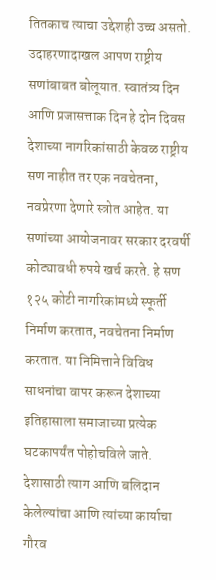तितकाच त्याचा उद्देशही उच्च असतो.
उदाहरणादाखल आपण राष्ट्रीय सणांबाबत बोलूयात. स्वातंत्र्य दिन आणि प्रजासत्ताक दिन हे दोन दिवस देशाच्या नागरिकांसाठी केवळ राष्ट्रीय सण नाहीत तर एक नवचेतना, नवप्रेरणा देणारे स्त्रोत आहेत. या सणांच्या आयोजनावर सरकार दरवर्षी कोट्यावधी रुपये खर्च करते. हे सण १२५ कोटी नागरिकांमध्ये स्फूर्ती निर्माण करतात, नवचेतना निर्माण करतात. या निमित्ताने विविध साधनांचा वापर करून देशाच्या इतिहासाला समाजाच्या प्रत्येक घटकापर्यंत पोहोचविले जाते. देशासाठी त्याग आणि बलिदान केलेल्यांचा आणि त्यांच्या कार्याचा गौरव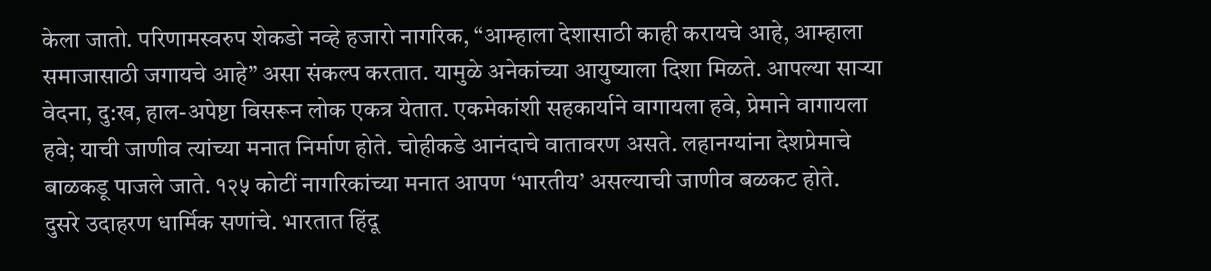केला जातो. परिणामस्वरुप शेकडो नव्हे हजारो नागरिक, “आम्हाला देशासाठी काही करायचे आहे, आम्हाला समाजासाठी जगायचे आहे” असा संकल्प करतात. यामुळे अनेकांच्या आयुष्याला दिशा मिळते. आपल्या साऱ्या वेदना, दु:ख, हाल-अपेष्टा विसरून लोक एकत्र येतात. एकमेकांशी सहकार्याने वागायला हवे, प्रेमाने वागायला हवे; याची जाणीव त्यांच्या मनात निर्माण होते. चोहीकडे आनंदाचे वातावरण असते. लहानग्यांना देशप्रेमाचे बाळकडू पाजले जाते. १२५ कोटीं नागरिकांच्या मनात आपण ‘भारतीय’ असल्याची जाणीव बळकट होते.
दुसरे उदाहरण धार्मिक सणांचे. भारतात हिंदू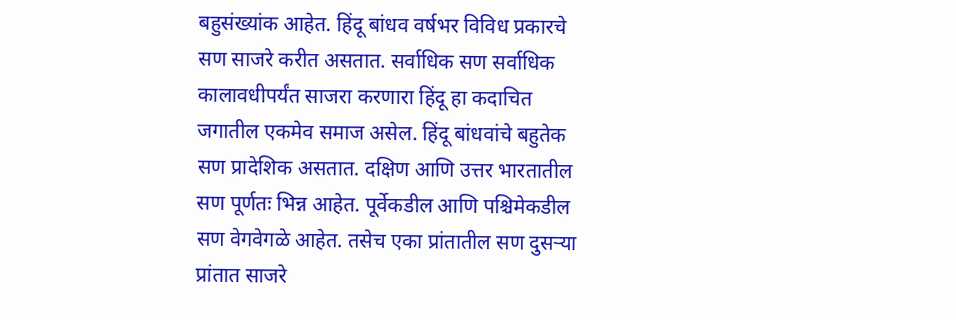बहुसंख्यांक आहेत. हिंदू बांधव वर्षभर विविध प्रकारचे सण साजरे करीत असतात. सर्वाधिक सण सर्वाधिक कालावधीपर्यंत साजरा करणारा हिंदू हा कदाचित जगातील एकमेव समाज असेल. हिंदू बांधवांचे बहुतेक सण प्रादेशिक असतात. दक्षिण आणि उत्तर भारतातील सण पूर्णतः भिन्न आहेत. पूर्वेकडील आणि पश्चिमेकडील सण वेगवेगळे आहेत. तसेच एका प्रांतातील सण दुसऱ्या प्रांतात साजरे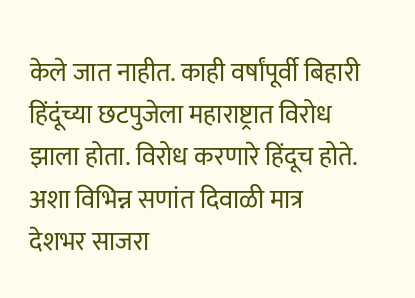केले जात नाहीत. काही वर्षांपूर्वी बिहारी हिंदूंच्या छटपुजेला महाराष्ट्रात विरोध झाला होता. विरोध करणारे हिंदूच होते. अशा विभिन्न सणांत दिवाळी मात्र देशभर साजरा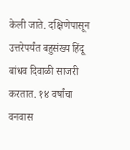केली जाते. दक्षिणेपासून उत्तरेपर्यंत बहुसंख्य हिंदू बांधव दिवाळी साजरी करतात. १४ वर्षांचा वनवास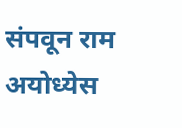संपवून राम अयोध्येस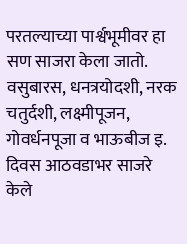परतल्याच्या पार्श्वभूमीवर हा सण साजरा केला जातो. वसुबारस, धनत्रयोदशी, नरक चतुर्दशी, लक्ष्मीपूजन, गोवर्धनपूजा व भाऊबीज इ. दिवस आठवडाभर साजरे केले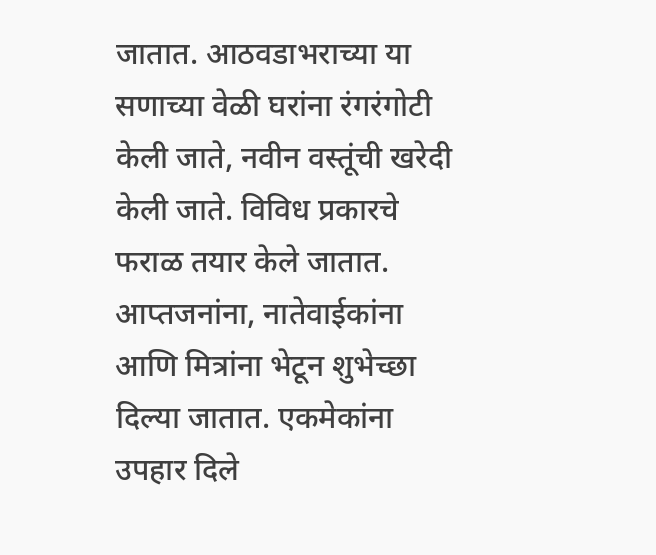जातात. आठवडाभराच्या या सणाच्या वेळी घरांना रंगरंगोटी केली जाते, नवीन वस्तूंची खरेदी केली जाते. विविध प्रकारचे फराळ तयार केले जातात. आप्तजनांना, नातेवाईकांना आणि मित्रांना भेटून शुभेच्छा दिल्या जातात. एकमेकांना उपहार दिले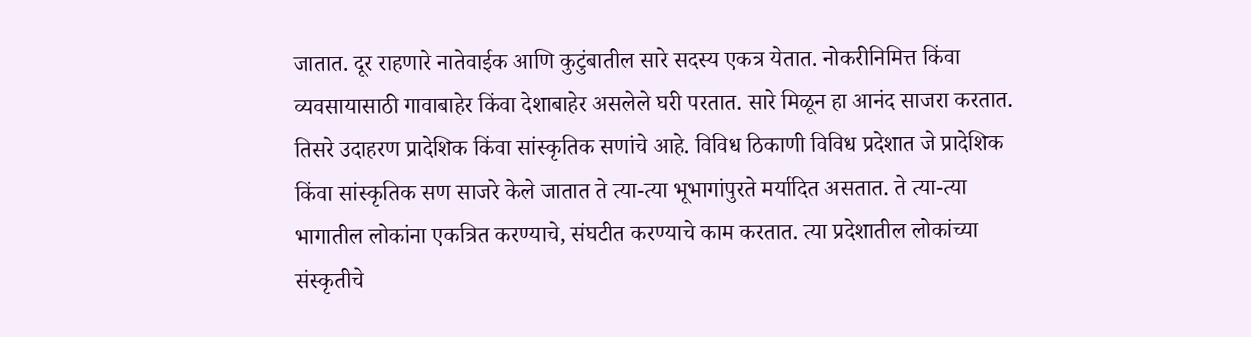जातात. दूर राहणारे नातेवाईक आणि कुटुंबातील सारे सदस्य एकत्र येतात. नोकरीनिमित्त किंवा व्यवसायासाठी गावाबाहेर किंवा देशाबाहेर असलेले घरी परतात. सारे मिळून हा आनंद साजरा करतात.
तिसरे उदाहरण प्रादेशिक किंवा सांस्कृतिक सणांचे आहे. विविध ठिकाणी विविध प्रदेशात जे प्रादेशिक किंवा सांस्कृतिक सण साजरे केले जातात ते त्या-त्या भूभागांपुरते मर्यादित असतात. ते त्या-त्या भागातील लोकांना एकत्रित करण्याचे, संघटीत करण्याचे काम करतात. त्या प्रदेशातील लोकांच्या संस्कृतीचे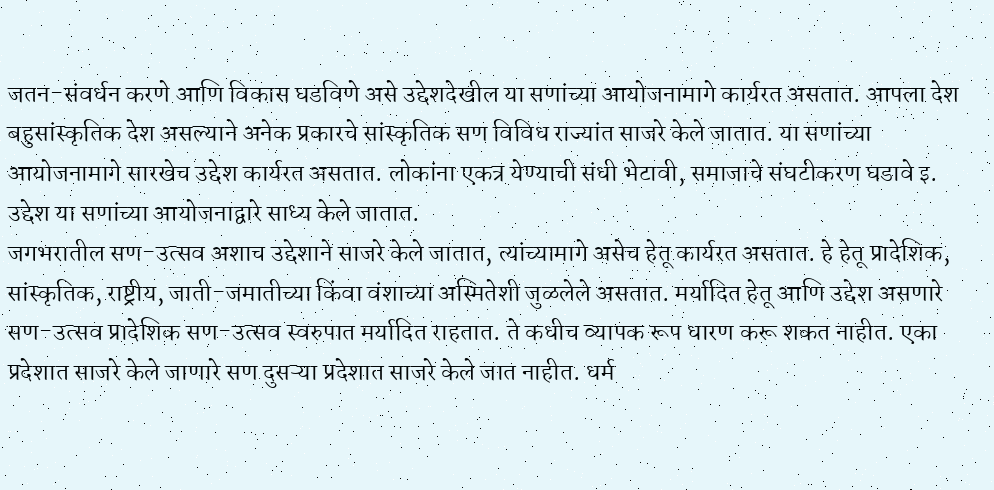जतन-संवर्धन करणे आणि विकास घडविणे असे उद्देशदेखील या सणांच्या आयोजनामागे कार्यरत असतात. आपला देश बहुसांस्कृतिक देश असल्याने अनेक प्रकारचे सांस्कृतिक सण विविध राज्यांत साजरे केले जातात. या सणांच्या आयोजनामागे सारखेच उद्देश कार्यरत असतात. लोकांना एकत्र येण्याची संधी भेटावी, समाजाचे संघटीकरण घडावे इ. उद्देश या सणांच्या आयोजनाद्वारे साध्य केले जातात.
जगभरातील सण-उत्सव अशाच उद्देशाने साजरे केले जातात, त्यांच्यामागे असेच हेतू कार्यरत असतात. हे हेतू प्रादेशिक, सांस्कृतिक, राष्ट्रीय, जाती-जमातीच्या किंवा वंशाच्या अस्मितेशी जुळलेले असतात. मर्यादित हेतू आणि उद्देश असणारे सण-उत्सव प्रादेशिक सण-उत्सव स्वरुपात मर्यादित राहतात. ते कधीच व्यापक रूप धारण करू शकत नाहीत. एका प्रदेशात साजरे केले जाणारे सण दुसऱ्या प्रदेशात साजरे केले जात नाहीत. धर्म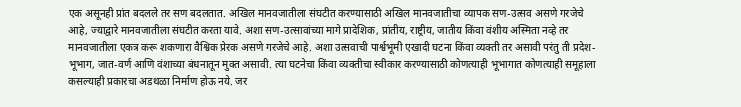एक असूनही प्रांत बदलले तर सण बदलतात. अखिल मानवजातीला संघटीत करण्यासाठी अखिल मानवजातीचा व्यापक सण-उत्सव असणे गरजेचे आहे, ज्याद्वारे मानवजातीला संघटीत करता यावे. अशा सण-उत्सावांच्या मागे प्रादेशिक, प्रांतीय, राष्ट्रीय, जातीय किंवा वंशीय अस्मिता नव्हे तर मानवजातीला एकत्र करू शकणारा वैश्विक प्रेरक असणे गरजेचे आहे. अशा उत्सवाची पार्श्वभूमी एखादी घटना किंवा व्यक्ती तर असावी परंतु ती प्रदेश-भूभाग, जात-वर्ण आणि वंशाच्या बंधनातून मुक्त असावी. त्या घटनेचा किंवा व्यक्तीचा स्वीकार करण्यासाठी कोणत्याही भूभागात कोणत्याही समूहाला कसल्याही प्रकारचा अडथळा निर्माण होऊ नये. जर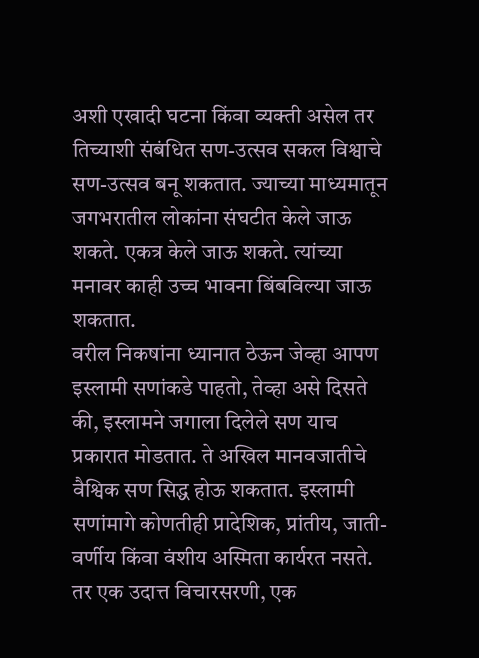अशी एखादी घटना किंवा व्यक्ती असेल तर तिच्याशी संबंधित सण-उत्सव सकल विश्वाचे सण-उत्सव बनू शकतात. ज्याच्या माध्यमातून जगभरातील लोकांना संघटीत केले जाऊ शकते. एकत्र केले जाऊ शकते. त्यांच्या मनावर काही उच्च भावना बिंबविल्या जाऊ शकतात.
वरील निकषांना ध्यानात ठेऊन जेव्हा आपण इस्लामी सणांकडे पाहतो, तेव्हा असे दिसते की, इस्लामने जगाला दिलेले सण याच प्रकारात मोडतात. ते अखिल मानवजातीचे वैश्विक सण सिद्ध होऊ शकतात. इस्लामी सणांमागे कोणतीही प्रादेशिक, प्रांतीय, जाती-वर्णीय किंवा वंशीय अस्मिता कार्यरत नसते. तर एक उदात्त विचारसरणी, एक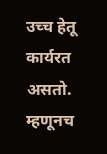उच्च हेतू कार्यरत असतो. म्हणूनच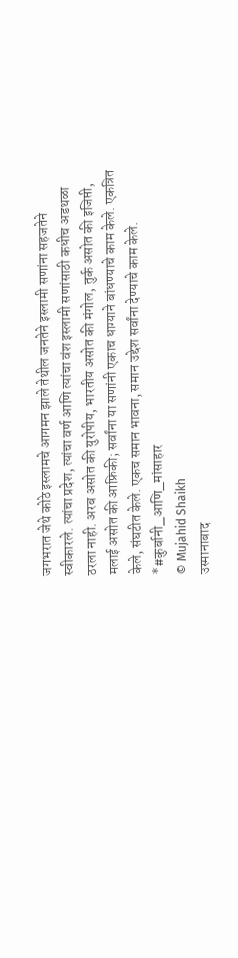जगभरात जेथे कोठे इस्लामचे आगमन झाले तेथील जनतेने इस्लामी सणांना सहजतेने स्वीकारले. त्यांचा प्रदेश, त्यांचा वर्ण आणि त्यांचा वंश इस्लामी सणांसाठी कधीच अडथळा ठरला नाही. अरब असोत की युरोपीय, भारतीय असोत की मंगोल, तुर्क असोत की इजिप्ती, मलाई असोत की आफ्रिकी; सर्वांना या सणांनी एकाच धाग्याने बांधण्याचे काम केले. एकत्रित केले, संघटीत केले. एकच समान भावना, समान उद्देश सर्वांना देण्याचे काम केले.
*#कुर्बानी_आणि_मांसाहार
© Mujahid Shaikh
उस्मानाबाद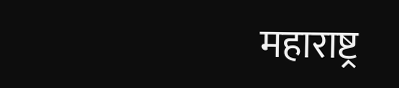महाराष्ट्र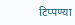टिप्पण्या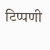टिप्पणी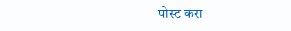पोस्ट करा